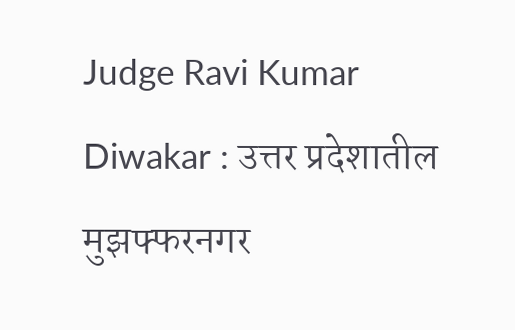Judge Ravi Kumar Diwakar : उत्तर प्रदेशातील मुझफ्फरनगर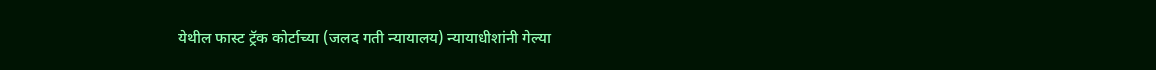येथील फास्ट ट्रॅक कोर्टाच्या (जलद गती न्यायालय) न्यायाधीशांनी गेल्या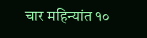चार महिन्यांत १०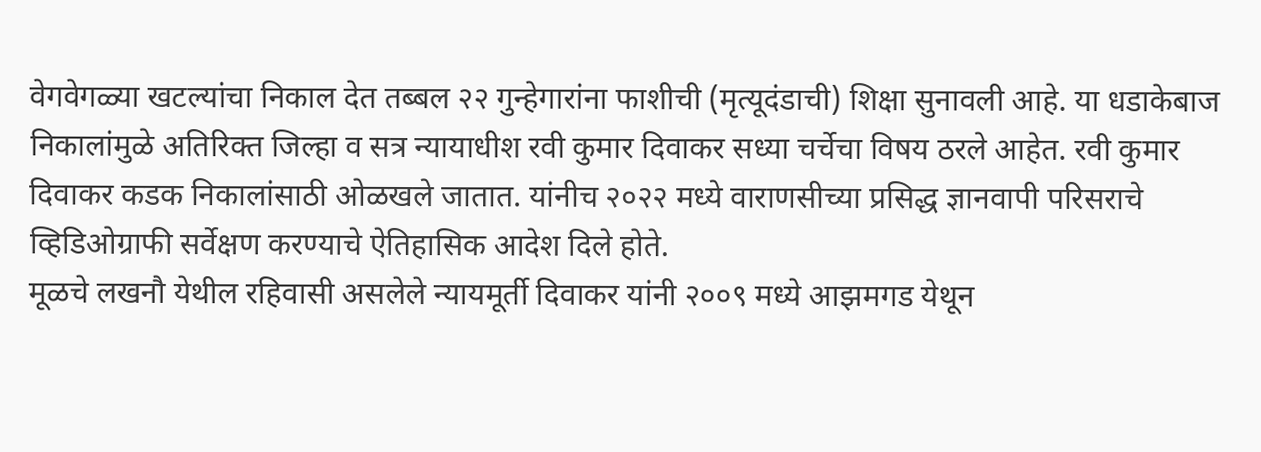वेगवेगळ्या खटल्यांचा निकाल देत तब्बल २२ गुन्हेगारांना फाशीची (मृत्यूदंडाची) शिक्षा सुनावली आहे. या धडाकेबाज निकालांमुळे अतिरिक्त जिल्हा व सत्र न्यायाधीश रवी कुमार दिवाकर सध्या चर्चेचा विषय ठरले आहेत. रवी कुमार दिवाकर कडक निकालांसाठी ओळखले जातात. यांनीच २०२२ मध्ये वाराणसीच्या प्रसिद्ध ज्ञानवापी परिसराचे व्हिडिओग्राफी सर्वेक्षण करण्याचे ऐतिहासिक आदेश दिले होते.
मूळचे लखनौ येथील रहिवासी असलेले न्यायमूर्ती दिवाकर यांनी २००९ मध्ये आझमगड येथून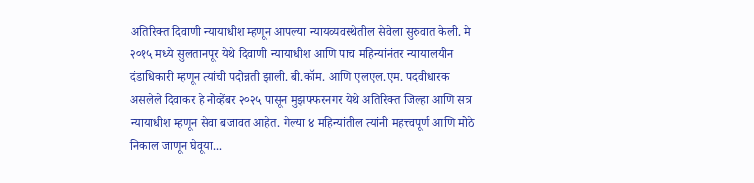अतिरिक्त दिवाणी न्यायाधीश म्हणून आपल्या न्यायव्यवस्थेतील सेवेला सुरुवात केली. मे २०१५ मध्ये सुलतानपूर येथे दिवाणी न्यायाधीश आणि पाच महिन्यांनंतर न्यायालयीन दंडाधिकारी म्हणून त्यांची पदोन्नती झाली. बी.कॉम. आणि एलएल.एम. पदवीधारक असलेले दिवाकर हे नोव्हेंबर २०२५ पासून मुझफ्फरनगर येथे अतिरिक्त जिल्हा आणि सत्र न्यायाधीश म्हणून सेवा बजावत आहेत. गेल्या ४ महिन्यांतील त्यांनी महत्त्वपूर्ण आणि मोठे निकाल जाणून घेवूया...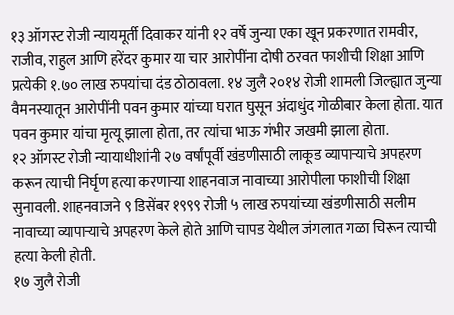१३ ऑगस्ट रोजी न्यायमूर्ती दिवाकर यांनी १२ वर्षे जुन्या एका खून प्रकरणात रामवीर, राजीव, राहुल आणि हरेंदर कुमार या चार आरोपींना दोषी ठरवत फाशीची शिक्षा आणि प्रत्येकी १.७० लाख रुपयांचा दंड ठोठावला. १४ जुलै २०१४ रोजी शामली जिल्ह्यात जुन्या वैमनस्यातून आरोपींनी पवन कुमार यांच्या घरात घुसून अंदाधुंद गोळीबार केला होता. यात पवन कुमार यांचा मृत्यू झाला होता, तर त्यांचा भाऊ गंभीर जखमी झाला होता.
१२ ऑगस्ट रोजी न्यायाधीशांनी २७ वर्षांपूर्वी खंडणीसाठी लाकूड व्यापाऱ्याचे अपहरण करून त्याची निर्घृण हत्या करणाऱ्या शाहनवाज नावाच्या आरोपीला फाशीची शिक्षा सुनावली. शाहनवाजने ९ डिसेंबर १९९९ रोजी ५ लाख रुपयांच्या खंडणीसाठी सलीम नावाच्या व्यापाऱ्याचे अपहरण केले होते आणि चापड येथील जंगलात गळा चिरून त्याची हत्या केली होती.
१७ जुलै रोजी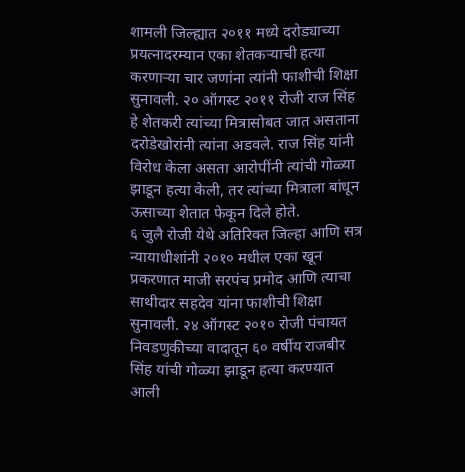शामली जिल्ह्यात २०११ मध्ये दरोड्याच्या प्रयत्नादरम्यान एका शेतकऱ्याची हत्या करणाऱ्या चार जणांना त्यांनी फाशीची शिक्षा सुनावली. २० ऑगस्ट २०११ रोजी राज सिंह हे शेतकरी त्यांच्या मित्रासोबत जात असताना दरोडेखोरांनी त्यांना अडवले. राज सिंह यांनी विरोध केला असता आरोपींनी त्यांची गोळ्या झाडून हत्या केली, तर त्यांच्या मित्राला बांधून ऊसाच्या शेतात फेकून दिले होते.
६ जुलै रोजी येथे अतिरिक्त जिल्हा आणि सत्र न्यायाधीशांनी २०१० मधील एका खून प्रकरणात माजी सरपंच प्रमोद आणि त्याचा साथीदार सहदेव यांना फाशीची शिक्षा सुनावली. २४ ऑगस्ट २०१० रोजी पंचायत निवडणुकीच्या वादातून ६० वर्षीय राजबीर सिंह यांची गोळ्या झाडून हत्या करण्यात आली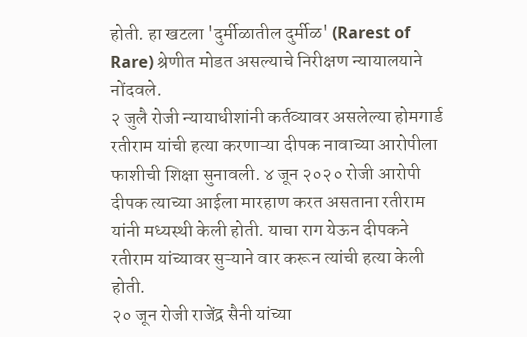होती. हा खटला 'दुर्मीळातील दुर्मीळ' (Rarest of Rare) श्रेणीत मोडत असल्याचे निरीक्षण न्यायालयाने नोंदवले.
२ जुलै रोजी न्यायाधीशांनी कर्तव्यावर असलेल्या होमगार्ड रतीराम यांची हत्या करणाऱ्या दीपक नावाच्या आरोपीला फाशीची शिक्षा सुनावली. ४ जून २०२० रोजी आरोपी दीपक त्याच्या आईला मारहाण करत असताना रतीराम यांनी मध्यस्थी केली होती. याचा राग येऊन दीपकने रतीराम यांच्यावर सुऱ्याने वार करून त्यांची हत्या केली होती.
२० जून रोजी राजेंद्र सैनी यांच्या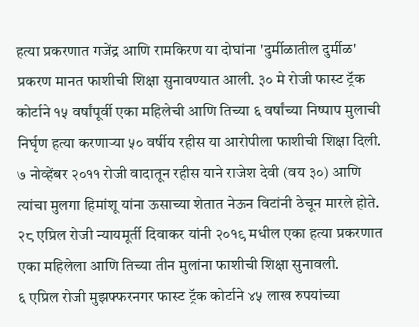हत्या प्रकरणात गजेंद्र आणि रामकिरण या दोघांना 'दुर्मीळातील दुर्मीळ' प्रकरण मानत फाशीची शिक्षा सुनावण्यात आली. ३० मे रोजी फास्ट ट्रॅक कोर्टाने १५ वर्षांपूर्वी एका महिलेची आणि तिच्या ६ वर्षांच्या निष्पाप मुलाची निर्घृण हत्या करणाऱ्या ५० वर्षीय रहीस या आरोपीला फाशीची शिक्षा दिली. ७ नोव्हेंबर २०११ रोजी वादातून रहीस याने राजेश देवी (वय ३०) आणि त्यांचा मुलगा हिमांशू यांना ऊसाच्या शेतात नेऊन विटांनी ठेचून मारले होते.
२८ एप्रिल रोजी न्यायमूर्ती दिवाकर यांनी २०१९ मधील एका हत्या प्रकरणात एका महिलेला आणि तिच्या तीन मुलांना फाशीची शिक्षा सुनावली.
६ एप्रिल रोजी मुझफ्फरनगर फास्ट ट्रॅक कोर्टाने ४५ लाख रुपयांच्या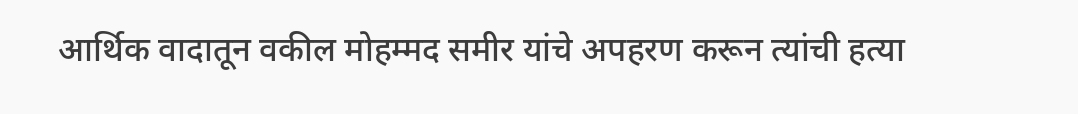आर्थिक वादातून वकील मोहम्मद समीर यांचे अपहरण करून त्यांची हत्या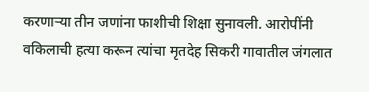करणाऱ्या तीन जणांना फाशीची शिक्षा सुनावली. आरोपींनी वकिलाची हत्या करून त्यांचा मृतदेह सिकरी गावातील जंगलात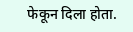फेकून दिला होता.